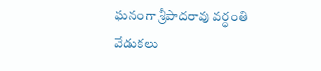ఘనంగా శ్రీపాదరావు వర్ధంతి వేడుకలు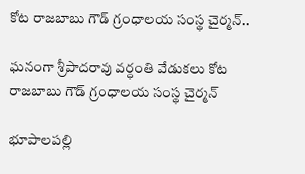కోట రాజబాబు గౌడ్ గ్రంధాలయ సంస్థ చైర్మన్..

ఘనంగా శ్రీపాదరావు వర్ధంతి వేడుకలు కోట రాజబాబు గౌడ్ గ్రంధాలయ సంస్థ చైర్మన్

భూపాలపల్లి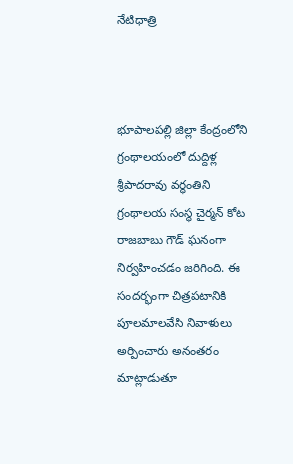నేటిధాత్రి



భూపాలపల్లి జిల్లా కేంద్రంలోని గ్రంథాలయంలో దుద్దిళ్ల శ్రీపాదరావు వర్ధంతిని గ్రంథాలయ సంస్థ చైర్మన్ కోట రాజబాబు గౌడ్ ఘనంగా నిర్వహించడం జరిగింది. ఈ సందర్భంగా చిత్రపటానికి పూలమాలవేసి నివాళులు అర్పించారు అనంతరం మాట్లాడుతూ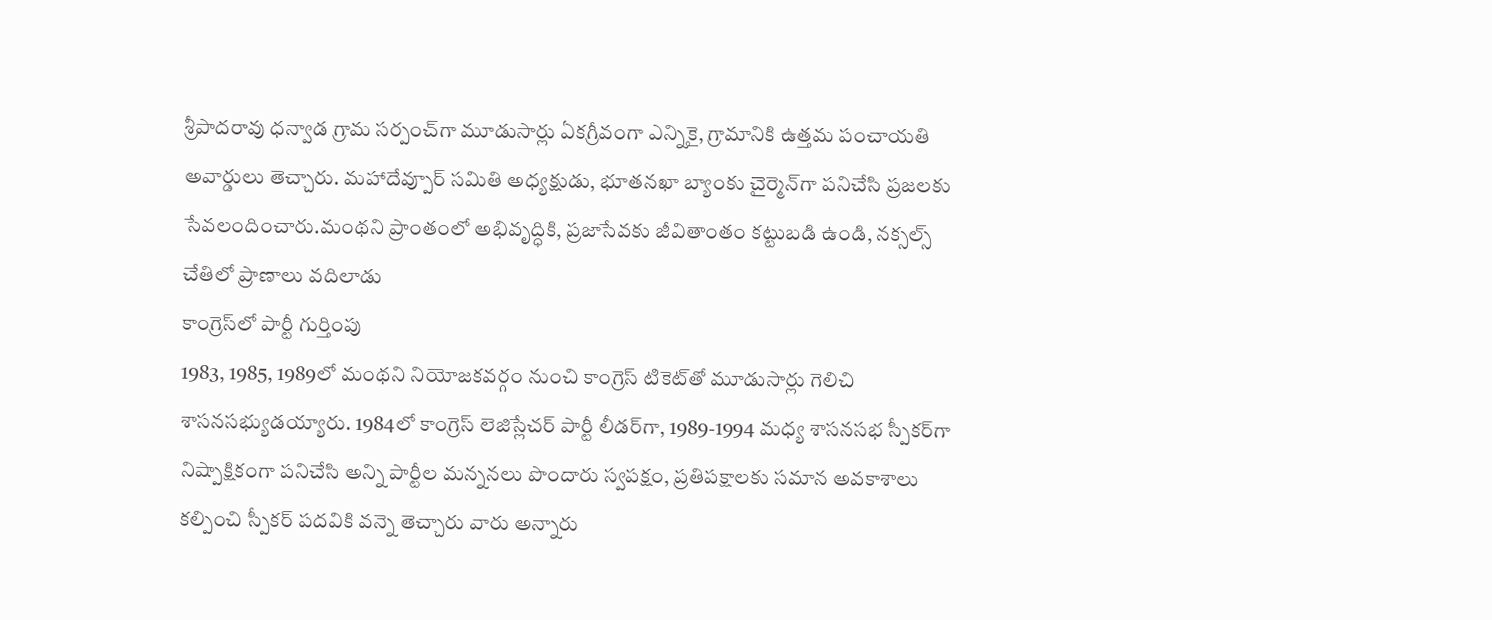శ్రీపాదరావు ధన్వాడ గ్రామ సర్పంచ్‌గా మూడుసార్లు ఏకగ్రీవంగా ఎన్నికై, గ్రామానికి ఉత్తమ పంచాయతి అవార్డులు తెచ్చారు. మహాదేవ్పూర్ సమితి అధ్యక్షుడు, భూతనఖా బ్యాంకు చైర్మెన్‌గా పనిచేసి ప్రజలకు సేవలందించారు.మంథని ప్రాంతంలో అభివృద్ధికి, ప్రజాసేవకు జీవితాంతం కట్టుబడి ఉండి, నక్సల్స్ చేతిలో ప్రాణాలు వదిలాడు
కాంగ్రెస్‌లో పార్టీ గుర్తింపు
1983, 1985, 1989లో మంథని నియోజకవర్గం నుంచి కాంగ్రెస్ టికెట్‌తో మూడుసార్లు గెలిచి శాసనసభ్యుడయ్యారు. 1984లో కాంగ్రెస్ లెజిస్లేచర్ పార్టీ లీడర్‌గా, 1989-1994 మధ్య శాసనసభ స్పీకర్‌గా నిష్పాక్షికంగా పనిచేసి అన్ని పార్టీల మన్ననలు పొందారు స్వపక్షం, ప్రతిపక్షాలకు సమాన అవకాశాలు కల్పించి స్పీకర్ పదవికి వన్నె తెచ్చారు వారు అన్నారు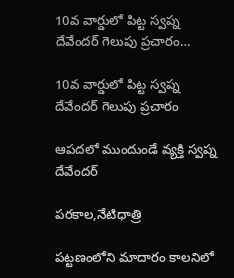10వ వార్డులో పిట్ట స్వప్న దేవేందర్ గెలుపు ప్రచారం…

10వ వార్డులో పిట్ట స్వప్న దేవేందర్ గెలుపు ప్రచారం

ఆపదలో ముందుండే వ్యక్తి స్వప్న దేవేందర్

పరకాల,నేటిధాత్రి

పట్టణంలోని మాదారం కాలనిలో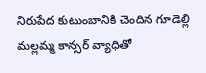నిరుపేద కుటుంబానికి చెందిన గూడెల్లి మల్లమ్మ కాన్సర్ వ్యాధితో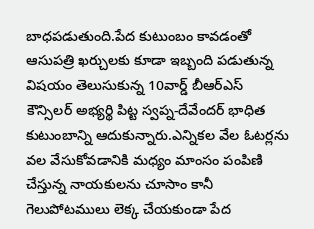బాధపడుతుంది.పేద కుటుంబం కావడంతో ఆసుపత్రి ఖర్చులకు కూడా ఇబ్బంది పడుతున్న విషయం తెలుసుకున్న 10వార్డ్ బీఆర్ఎస్ కౌన్సిలర్ అభ్యర్థి పిట్ట స్వప్న-దేవేందర్ భాధిత కుటుంబాన్ని ఆదుకున్నారు.ఎన్నికల వేల ఓటర్లను వల వేసుకోవడానికి మధ్యం మాంసం పంపిణి చేస్తున్న నాయకులను చూసాం కానీ గెలుపోటములు లెక్క చేయకుండా పేద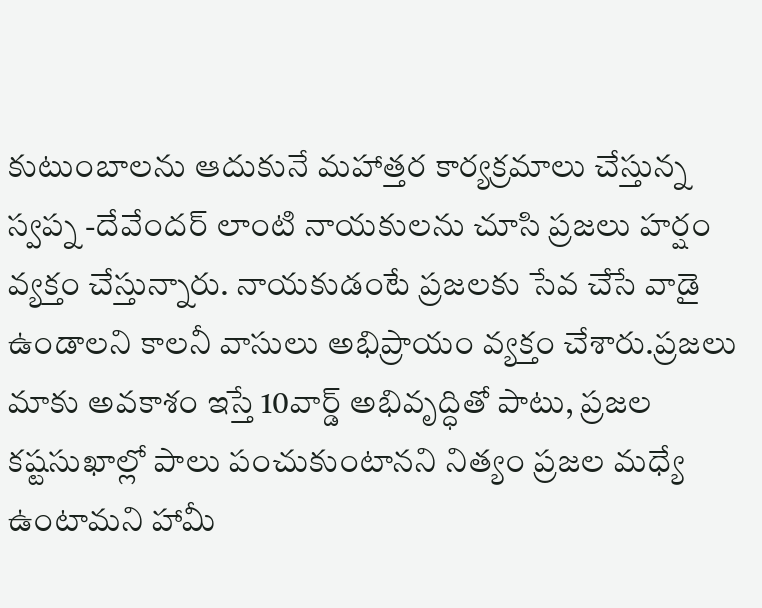కుటుంబాలను ఆదుకునే మహాత్తర కార్యక్రమాలు చేస్తున్న స్వప్న -దేవేందర్ లాంటి నాయకులను చూసి ప్రజలు హర్షం వ్యక్తం చేస్తున్నారు. నాయకుడంటే ప్రజలకు సేవ చేసే వాడై ఉండాలని కాలనీ వాసులు అభిప్రాయం వ్యక్తం చేశారు.ప్రజలు మాకు అవకాశం ఇస్తే 10వార్డ్ అభివృద్ధితో పాటు, ప్రజల కష్టసుఖాల్లో పాలు పంచుకుంటానని నిత్యం ప్రజల మధ్యే ఉంటామని హామీ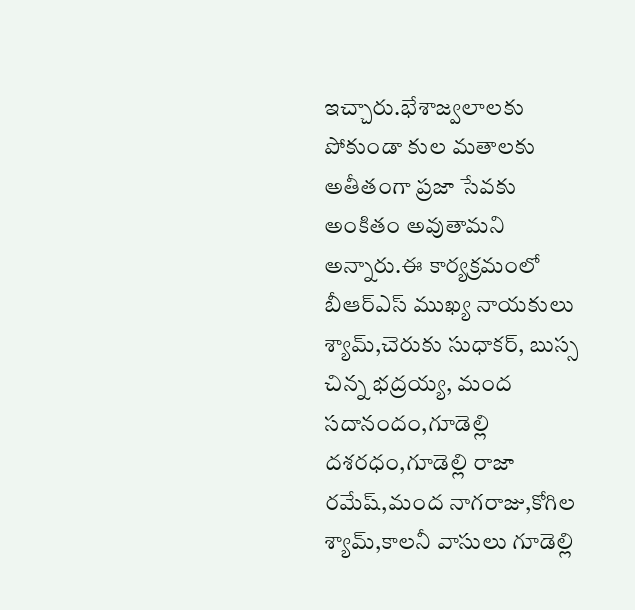ఇచ్చారు.భేశాజ్వలాలకు పోకుండా కుల మతాలకు అతీతంగా ప్రజా సేవకు అంకితం అవుతామని అన్నారు.ఈ కార్యక్రమంలో బీఆర్ఎస్ ముఖ్య నాయకులు శ్యామ్,చెరుకు సుధాకర్, బుస్స చిన్న భద్రయ్య, మంద సదానందం,గూడెల్లి దశరధం,గూడెల్లి రాజా రమేష్,మంద నాగరాజు,కోగిల శ్యామ్,కాలనీ వాసులు గూడెల్లి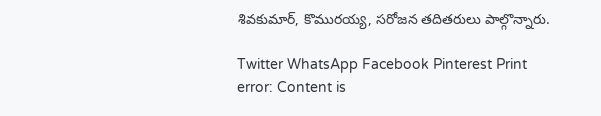శివకుమార్, కొమురయ్య, సరోజన తదితరులు పాల్గొన్నారు.

Twitter WhatsApp Facebook Pinterest Print
error: Content is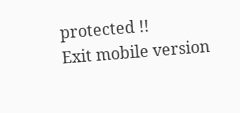protected !!
Exit mobile version